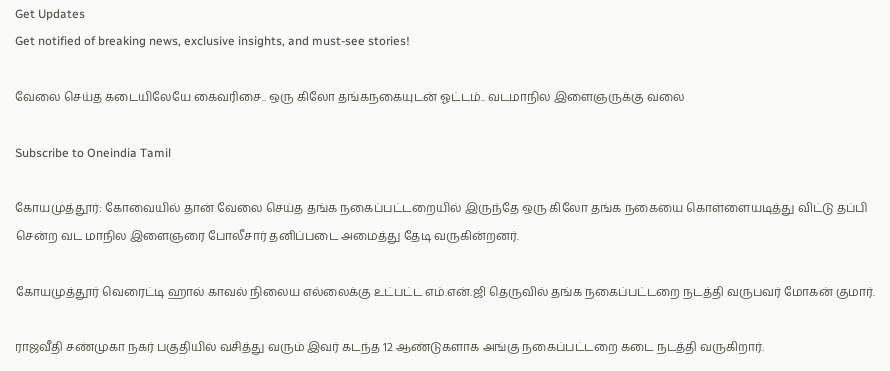Get Updates
Get notified of breaking news, exclusive insights, and must-see stories!

வேலை செய்த கடையிலேயே கைவரிசை.. ஒரு கிலோ தங்கநகையுடன் ஓட்டம்.. வடமாநில இளைஞருக்கு வலை

Subscribe to Oneindia Tamil

கோயமுத்தூர்: கோவையில் தான் வேலை செய்த தங்க நகைப்பட்டறையில் இருந்தே ஒரு கிலோ தங்க நகையை கொள்ளையடித்து விட்டு தப்பி சென்ற வட மாநில இளைஞரை போலீசார் தனிப்படை அமைத்து தேடி வருகின்றனர்.

கோயமுத்தூர் வெரைட்டி ஹால் காவல் நிலைய எல்லைக்கு உட்பட்ட எம்.என்.ஜி தெருவில் தங்க நகைப்பட்டறை நடத்தி வருபவர் மோகன் குமார்.

ராஜவீதி சண்முகா நகர் பகுதியில் வசித்து வரும் இவர் கடந்த 12 ஆண்டுகளாக அங்கு நகைப்பட்டறை கடை நடத்தி வருகிறார்.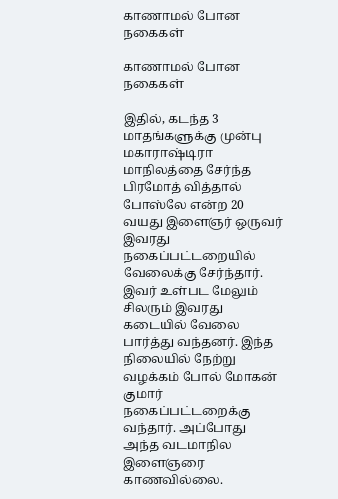காணாமல் போன நகைகள்

காணாமல் போன நகைகள்

இதில், கடந்த 3 மாதங்களுக்கு முன்பு மகாராஷ்டிரா மாநிலத்தை சேர்ந்த பிரமோத் வித்தால் போஸ்லே என்ற 20 வயது இளைஞர் ஒருவர் இவரது நகைப்பட்டறையில் வேலைக்கு சேர்ந்தார். இவர் உள்பட மேலும் சிலரும் இவரது கடையில் வேலை பார்த்து வந்தனர். இந்த நிலையில் நேற்று வழக்கம் போல் மோகன் குமார் நகைப்பட்டறைக்கு வந்தார். அப்போது அந்த வடமாநில இளைஞரை காணவில்லை.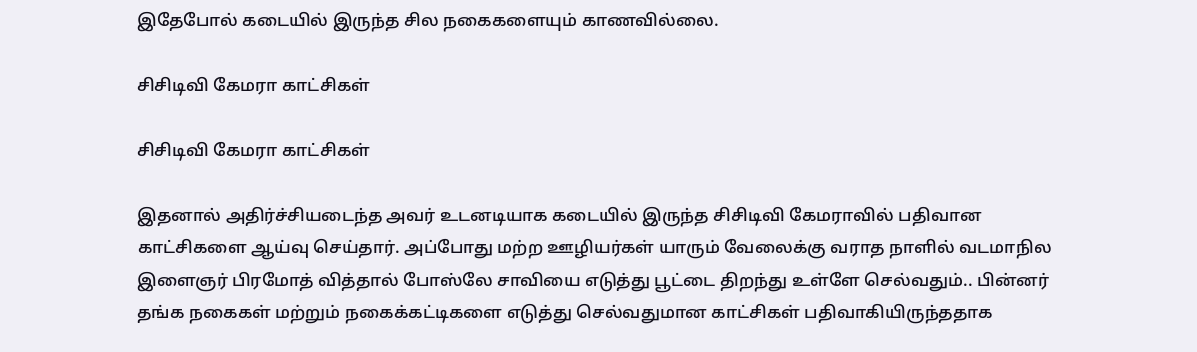இதேபோல் கடையில் இருந்த சில நகைகளையும் காணவில்லை.

சிசிடிவி கேமரா காட்சிகள்

சிசிடிவி கேமரா காட்சிகள்

இதனால் அதிர்ச்சியடைந்த அவர் உடனடியாக கடையில் இருந்த சிசிடிவி கேமராவில் பதிவான காட்சிகளை ஆய்வு செய்தார். அப்போது மற்ற ஊழியர்கள் யாரும் வேலைக்கு வராத நாளில் வடமாநில இளைஞர் பிரமோத் வித்தால் போஸ்லே சாவியை எடுத்து பூட்டை திறந்து உள்ளே செல்வதும்.. பின்னர் தங்க நகைகள் மற்றும் நகைக்கட்டிகளை எடுத்து செல்வதுமான காட்சிகள் பதிவாகியிருந்ததாக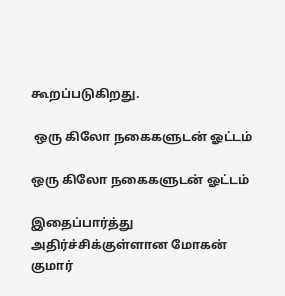கூறப்படுகிறது.

 ஒரு கிலோ நகைகளுடன் ஓட்டம்

ஒரு கிலோ நகைகளுடன் ஓட்டம்

இதைப்பார்த்து அதிர்ச்சிக்குள்ளான மோகன் குமார்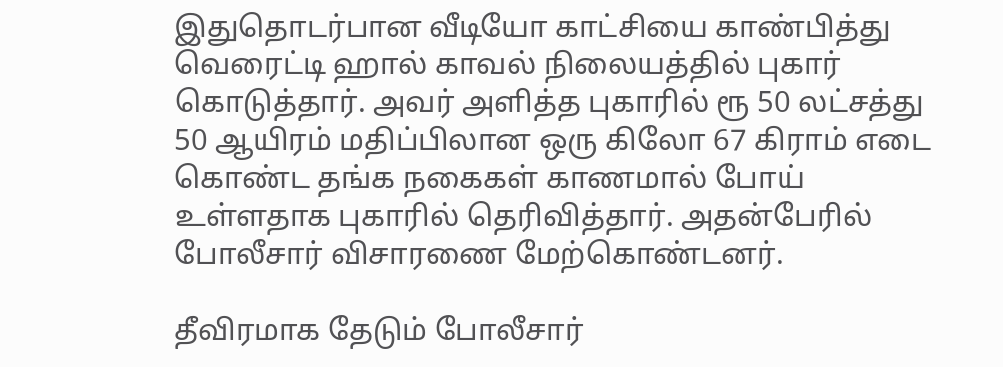இதுதொடர்பான வீடியோ காட்சியை காண்பித்து வெரைட்டி ஹால் காவல் நிலையத்தில் புகார் கொடுத்தார். அவர் அளித்த புகாரில் ரூ 50 லட்சத்து 50 ஆயிரம் மதிப்பிலான ஒரு கிலோ 67 கிராம் எடை கொண்ட தங்க நகைகள் காணமால் போய் உள்ளதாக புகாரில் தெரிவித்தார். அதன்பேரில் போலீசார் விசாரணை மேற்கொண்டனர்.

தீவிரமாக தேடும் போலீசார்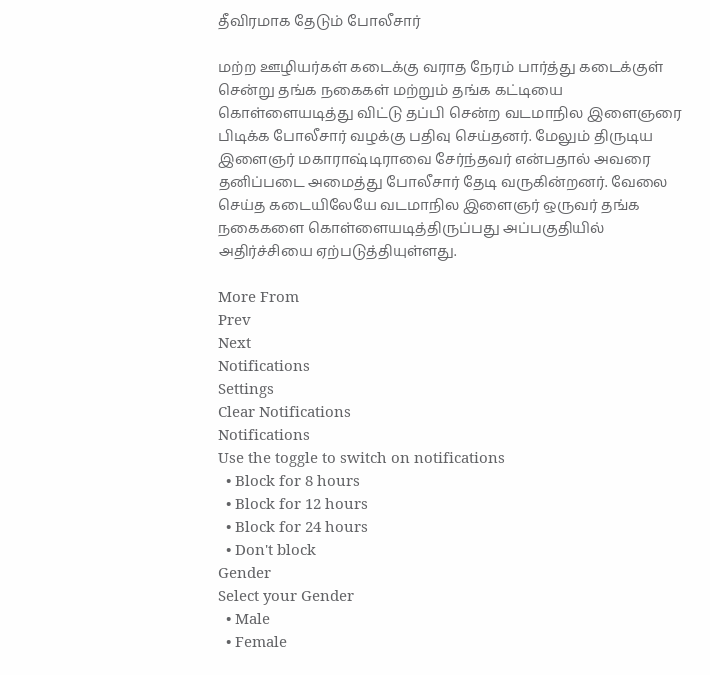தீவிரமாக தேடும் போலீசார்

மற்ற ஊழியர்கள் கடைக்கு வராத நேரம் பார்த்து கடைக்குள் சென்று தங்க நகைகள் மற்றும் தங்க கட்டியை கொள்ளையடித்து விட்டு தப்பி சென்ற வடமாநில இளைஞரை பிடிக்க போலீசார் வழக்கு பதிவு செய்தனர். மேலும் திருடிய இளைஞர் மகாராஷ்டிராவை சேர்ந்தவர் என்பதால் அவரை தனிப்படை அமைத்து போலீசார் தேடி வருகின்றனர். வேலை செய்த கடையிலேயே வடமாநில இளைஞர் ஒருவர் தங்க நகைகளை கொள்ளையடித்திருப்பது அப்பகுதியில் அதிர்ச்சியை ஏற்படுத்தியுள்ளது.

More From
Prev
Next
Notifications
Settings
Clear Notifications
Notifications
Use the toggle to switch on notifications
  • Block for 8 hours
  • Block for 12 hours
  • Block for 24 hours
  • Don't block
Gender
Select your Gender
  • Male
  • Female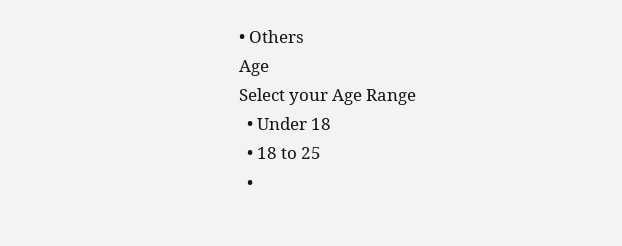• Others
Age
Select your Age Range
  • Under 18
  • 18 to 25
  •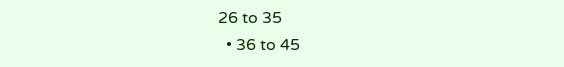26 to 35
  • 36 to 45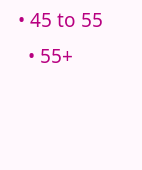• 45 to 55
  • 55+